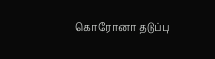கொரோனா தடுப்பு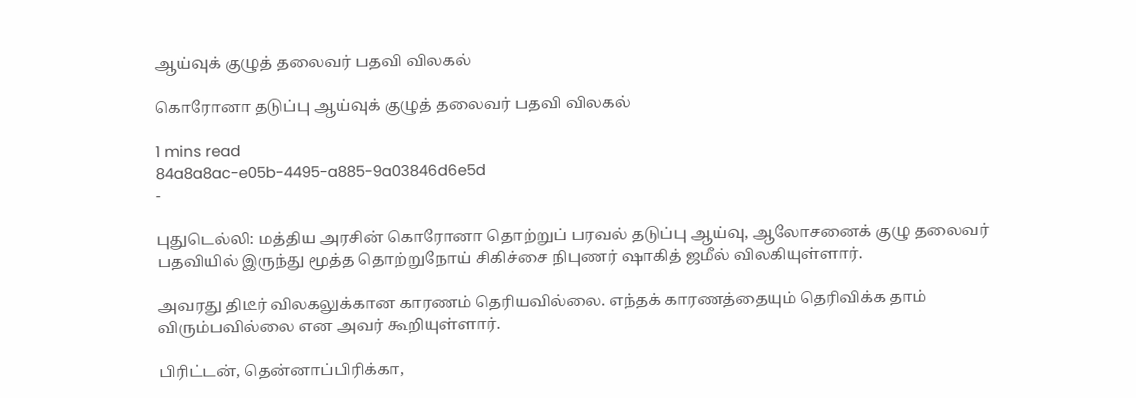ஆய்வுக் குழுத் தலைவர் பதவி விலகல்

கொரோனா தடுப்பு ஆய்வுக் குழுத் தலைவர் பதவி விலகல்

1 mins read
84a8a8ac-e05b-4495-a885-9a03846d6e5d
-

புதுடெல்லி: மத்திய அரசின் கொரோனா தொற்றுப் பரவல் தடுப்பு ஆய்வு, ஆலோசனைக் குழு தலைவர் பதவியில் இருந்து மூத்த தொற்றுநோய் சிகிச்சை நிபுணர் ஷாகித் ஜமீல் விலகியுள்ளார்.

அவரது திடீர் விலகலுக்கான காரணம் தெரியவில்லை. எந்தக் காரணத்தையும் தெரிவிக்க தாம் விரும்பவில்லை என அவர் கூறியுள்ளார்.

பிரிட்டன், தென்னாப்பிரிக்கா,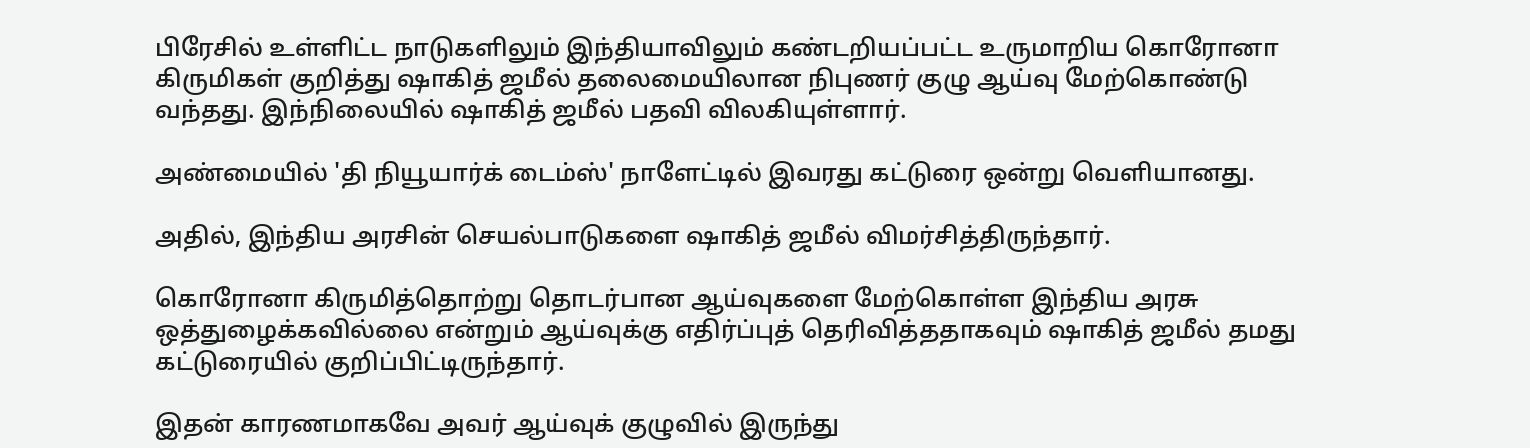பிரேசில் உள்ளிட்ட நாடுகளிலும் இந்தியாவிலும் கண்டறியப்பட்ட உருமாறிய கொரோனா கிருமிகள் குறித்து ஷாகித் ஜமீல் தலைமையிலான நிபுணர் குழு ஆய்வு மேற்கொண்டு வந்தது. இந்நிலையில் ஷாகித் ஜமீல் பதவி விலகியுள்ளார்.

அண்மையில் 'தி நியூயார்க் டைம்ஸ்' நாளேட்டில் இவரது கட்டுரை ஒன்று வெளியானது.

அதில், இந்திய அரசின் செயல்பாடுகளை ஷாகித் ஜமீல் விமர்சித்திருந்தார்.

கொரோனா கிருமித்தொற்று தொடர்பான ஆய்வுகளை மேற்கொள்ள இந்திய அரசு ஒத்துழைக்கவில்லை என்றும் ஆய்வுக்கு எதிர்ப்புத் தெரிவித்ததாகவும் ஷாகித் ஜமீல் தமது கட்டுரையில் குறிப்பிட்டிருந்தார்.

இதன் காரணமாகவே அவர் ஆய்வுக் குழுவில் இருந்து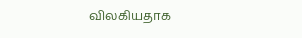விலகியதாக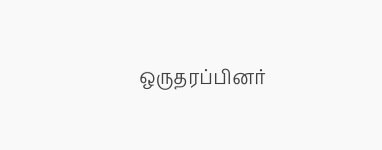ஒருதரப்பினர்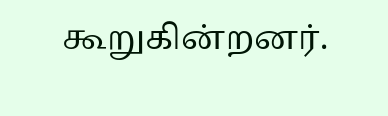கூறுகின்றனர்.